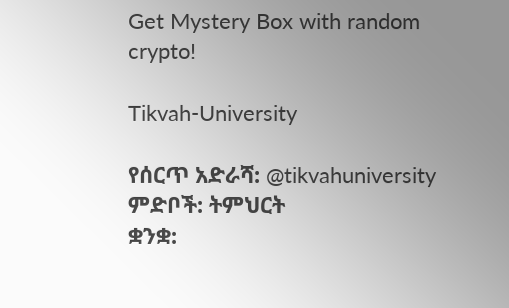Get Mystery Box with random crypto!

Tikvah-University

የሰርጥ አድራሻ: @tikvahuniversity
ምድቦች: ትምህርት
ቋንቋ: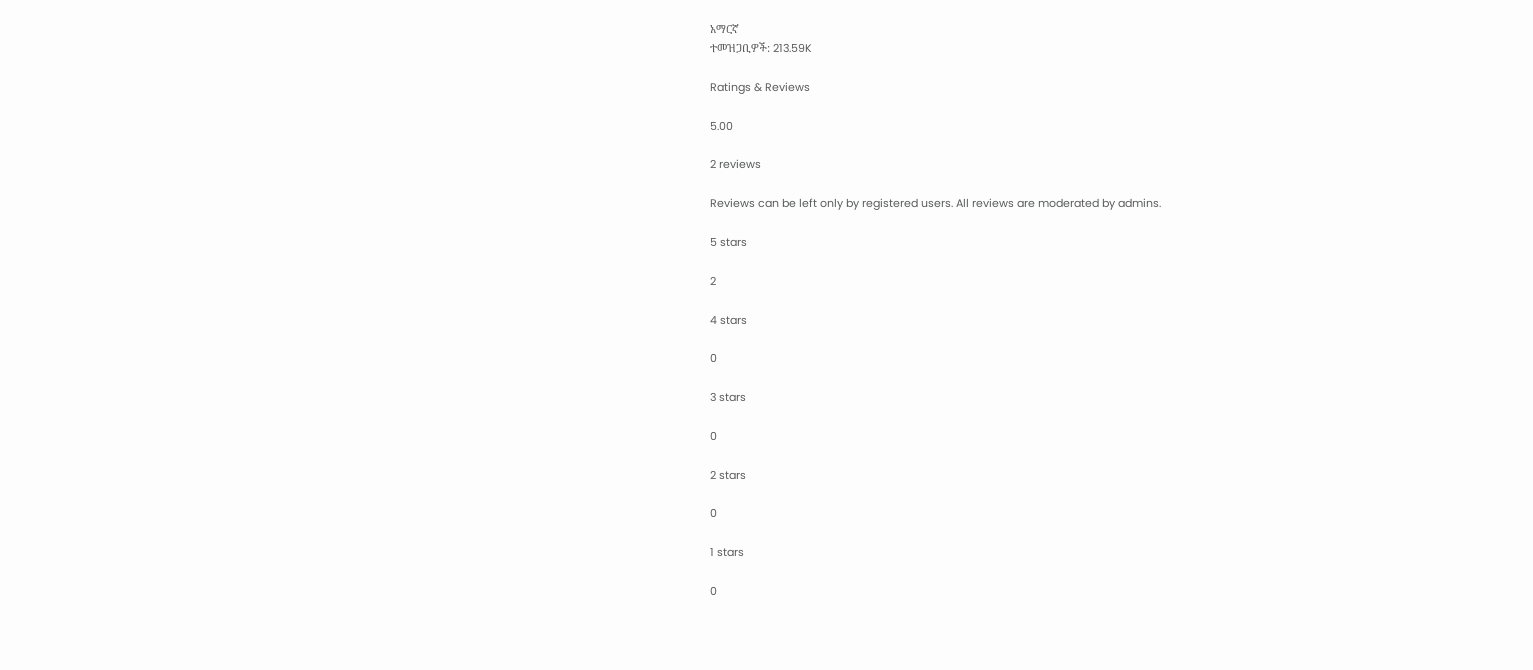አማርኛ
ተመዝጋቢዎች: 213.59K

Ratings & Reviews

5.00

2 reviews

Reviews can be left only by registered users. All reviews are moderated by admins.

5 stars

2

4 stars

0

3 stars

0

2 stars

0

1 stars

0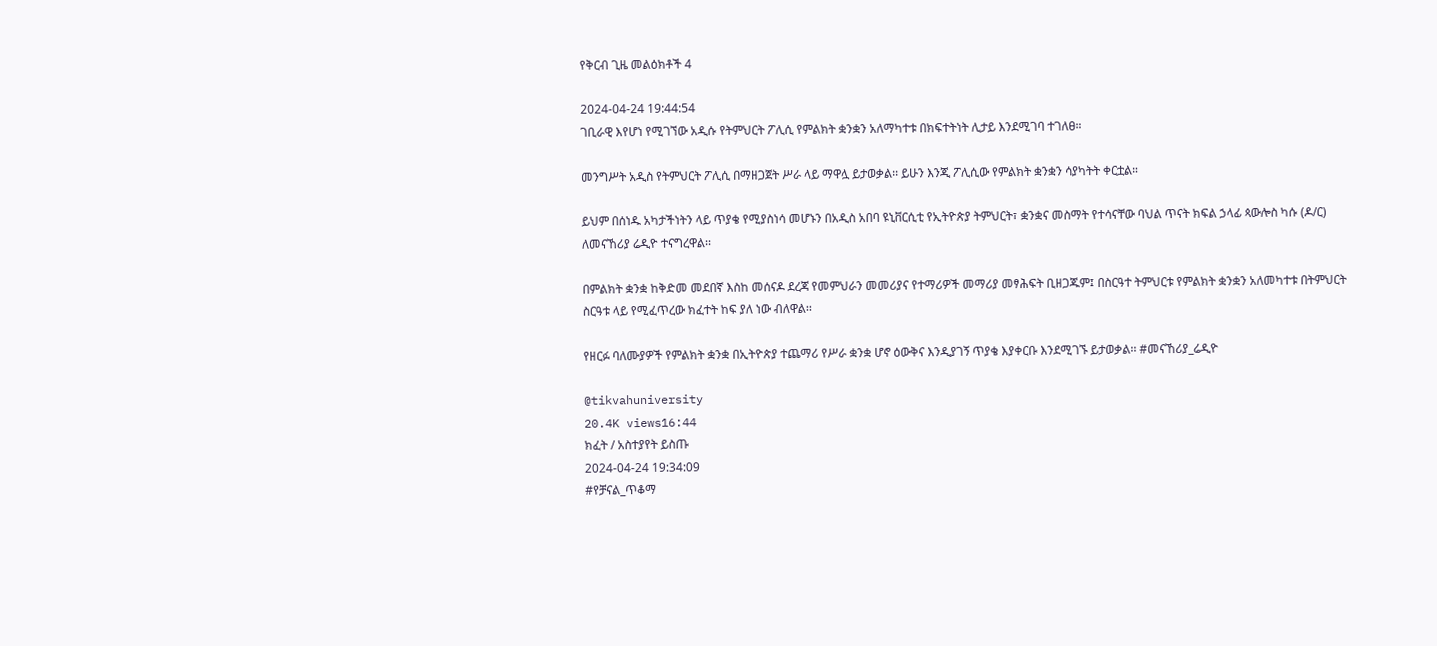የቅርብ ጊዜ መልዕክቶች 4

2024-04-24 19:44:54
ገቢራዊ እየሆነ የሚገኘው አዲሱ የትምህርት ፖሊሲ የምልክት ቋንቋን አለማካተቱ በክፍተትነት ሊታይ እንደሚገባ ተገለፀ።

መንግሥት አዲስ የትምህርት ፖሊሲ በማዘጋጀት ሥራ ላይ ማዋሏ ይታወቃል፡፡ ይሁን እንጂ ፖሊሲው የምልክት ቋንቋን ሳያካትት ቀርቷል።

ይህም በሰነዱ አካታችነትን ላይ ጥያቄ የሚያስነሳ መሆኑን በአዲስ አበባ ዩኒቨርሲቲ የኢትዮጵያ ትምህርት፣ ቋንቋና መስማት የተሳናቸው ባህል ጥናት ክፍል ኃላፊ ጳውሎስ ካሱ (ዶ/ር) ለመናኸሪያ ሬዲዮ ተናግረዋል፡፡

በምልክት ቋንቋ ከቅድመ መደበኛ እስከ መሰናዶ ደረጃ የመምህራን መመሪያና የተማሪዎች መማሪያ መፃሕፍት ቢዘጋጁም፤ በስርዓተ ትምህርቱ የምልክት ቋንቋን አለመካተቱ በትምህርት ስርዓቱ ላይ የሚፈጥረው ክፈተት ከፍ ያለ ነው ብለዋል፡፡

የዘርፉ ባለሙያዎች የምልክት ቋንቋ በኢትዮጵያ ተጨማሪ የሥራ ቋንቋ ሆኖ ዕውቅና እንዲያገኝ ጥያቄ እያቀርቡ እንደሚገኙ ይታወቃል፡፡ #መናኸሪያ_ሬዲዮ

@tikvahuniversity
20.4K views16:44
ክፈት / አስተያየት ይስጡ
2024-04-24 19:34:09
#የቻናል_ጥቆማ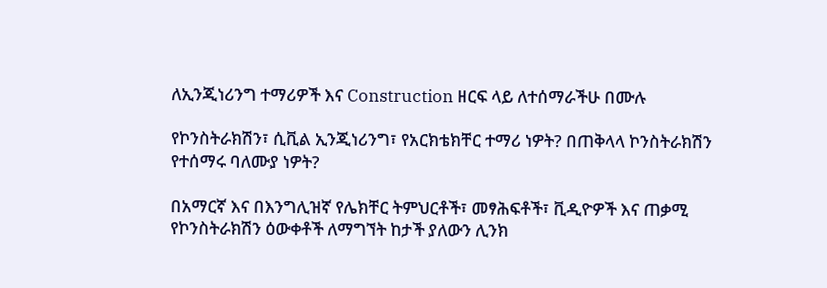ለኢንጂነሪንግ ተማሪዎች እና Construction ዘርፍ ላይ ለተሰማራችሁ በሙሉ

የኮንስትራክሽን፣ ሲቪል ኢንጂነሪንግ፣ የአርክቴክቸር ተማሪ ነዎት? በጠቅላላ ኮንስትራክሽን የተሰማሩ ባለሙያ ነዎት?

በአማርኛ እና በእንግሊዝኛ የሌክቸር ትምህርቶች፣ መፃሕፍቶች፣ ቪዲዮዎች እና ጠቃሚ የኮንስትራክሽን ዕውቀቶች ለማግኘት ከታች ያለውን ሊንክ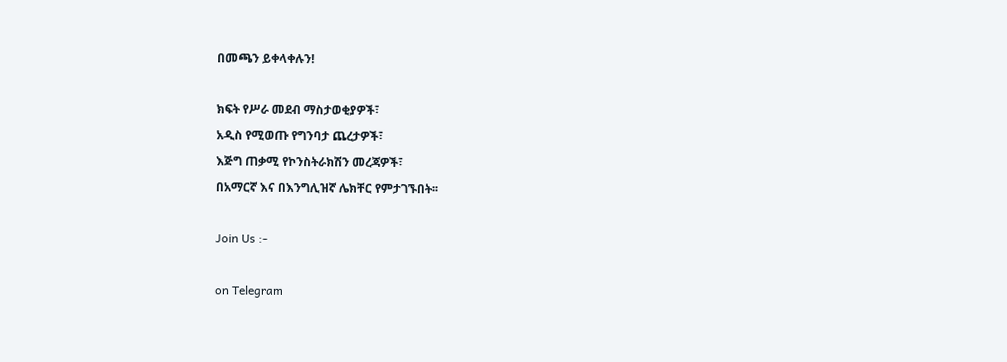በመጫን ይቀላቀሉን!

ክፍት የሥራ መደብ ማስታወቂያዎች፣
አዲስ የሚወጡ የግንባታ ጨረታዎች፣
እጅግ ጠቃሚ የኮንስትራክሽን መረጃዎች፣
በአማርኛ እና በእንግሊዝኛ ሌክቸር የምታገኙበት፡፡

Join Us :-

on Telegram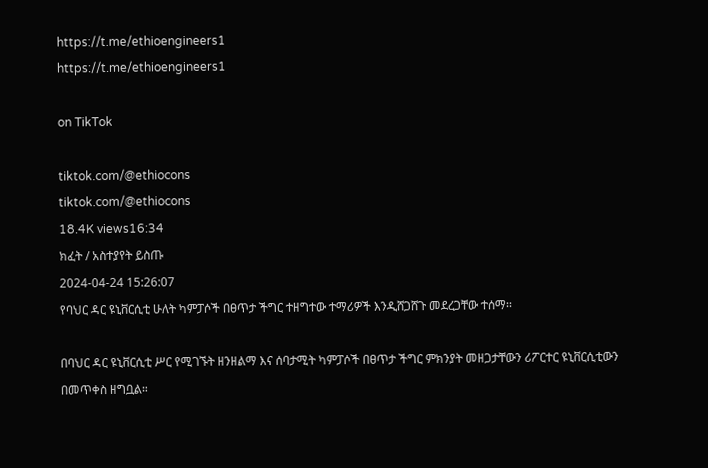https://t.me/ethioengineers1
https://t.me/ethioengineers1

on TikTok

tiktok.com/@ethiocons
tiktok.com/@ethiocons
18.4K views16:34
ክፈት / አስተያየት ይስጡ
2024-04-24 15:26:07
የባህር ዳር ዩኒቨርሲቲ ሁለት ካምፓሶች በፀጥታ ችግር ተዘግተው ተማሪዎች እንዲሸጋሸጉ መደረጋቸው ተሰማ፡፡

በባህር ዳር ዩኒቨርሲቲ ሥር የሚገኙት ዘንዘልማ እና ሰባታሚት ካምፓሶች በፀጥታ ችግር ምክንያት መዘጋታቸውን ሪፖርተር ዩኒቨርሲቲውን በመጥቀስ ዘግቧል።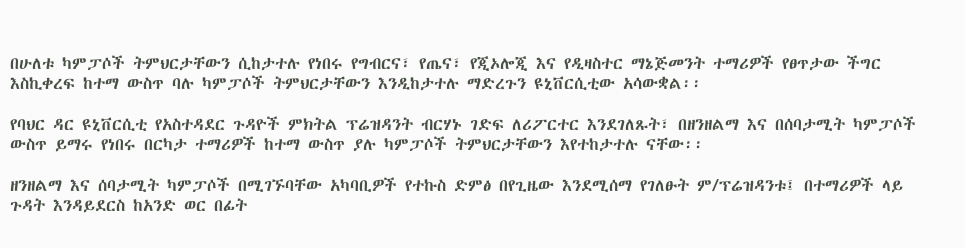በሁለቱ ካምፓሶች ትምህርታቸውን ሲከታተሉ የነበሩ የግብርና፣ የጤና፣ የጂኦሎጂ እና የዲዛስተር ማኔጅመንት ተማሪዎች የፀጥታው ችግር እስኪቀረፍ ከተማ ውስጥ ባሉ ካምፓሶች ትምህርታቸውን እንዲከታተሉ ማድረጉን ዩኒቨርሲቲው አሳውቋል፡፡

የባህር ዳር ዩኒቨርሲቲ የአስተዳደር ጉዳዮች ምክትል ፕሬዝዳንት ብርሃኑ ገድፍ ለሪፖርተር እንደገለጹት፣ በዘንዘልማ እና በሰባታሚት ካምፓሶች ውስጥ ይማሩ የነበሩ በርካታ ተማሪዎች ከተማ ውስጥ ያሉ ካምፓሶች ትምህርታቸውን እየተከታተሉ ናቸው፡፡

ዘንዘልማ እና ሰባታሚት ካምፓሶች በሚገኙባቸው አካባቢዎች የተኩስ ድምፅ በየጊዜው እንደሚሰማ የገለፁት ም/ፕሬዝዳንቱ፤ በተማሪዎች ላይ ጉዳት እንዳይደርስ ከአንድ ወር በፊት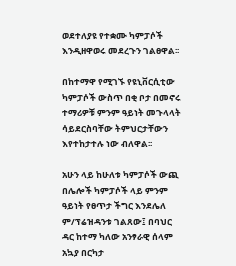ወደተለያዩ የተቋሙ ካምፓሶች እንዲዘዋወሩ መደረጉን ገልፀዋል፡፡

በከተማዋ የሚገኙ የዩኒቨርሲቲው ካምፓሶች ውስጥ በቂ ቦታ በመኖሩ ተማሪዎቹ ምንም ዓይነት መጉላላት ሳይደርስባቸው ትምህርታቸውን እየተከታተሉ ነው ብለዋል፡፡

አሁን ላይ ከሁለቱ ካምፓሶች ውጪ በሌሎች ካምፓሶች ላይ ምንም ዓይነት የፀጥታ ችግር እንደሌለ ም/ፕሬዝዳንቱ ገልጸው፤ በባህር ዳር ከተማ ካለው አንፃራዊ ሰላም አኳያ በርካታ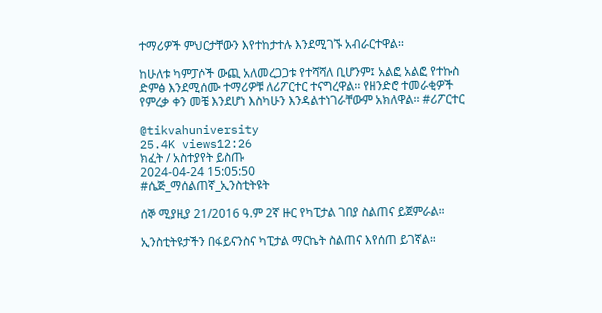ተማሪዎች ምህርታቸውን እየተከታተሉ እንደሚገኙ አብራርተዋል፡፡

ከሁለቱ ካምፓሶች ውጪ አለመረጋጋቱ የተሻሻለ ቢሆንም፤ አልፎ አልፎ የተኩስ ድምፅ እንደሚሰሙ ተማሪዎቹ ለሪፖርተር ተናግረዋል፡፡ የዘንድሮ ተመራቂዎች የምረቃ ቀን መቼ እንደሆነ እስካሁን እንዳልተነገራቸውም አክለዋል፡፡ #ሪፖርተር

@tikvahuniversity
25.4K views12:26
ክፈት / አስተያየት ይስጡ
2024-04-24 15:05:50
#ሴጅ_ማሰልጠኛ_ኢንስቲትዩት

ሰኞ ሚያዚያ 21/2016 ዓ.ም 2ኛ ዙር የካፒታል ገበያ ስልጠና ይጀምራል።

ኢንስቲትዩታችን በፋይናንስና ካፒታል ማርኬት ስልጠና እየሰጠ ይገኛል።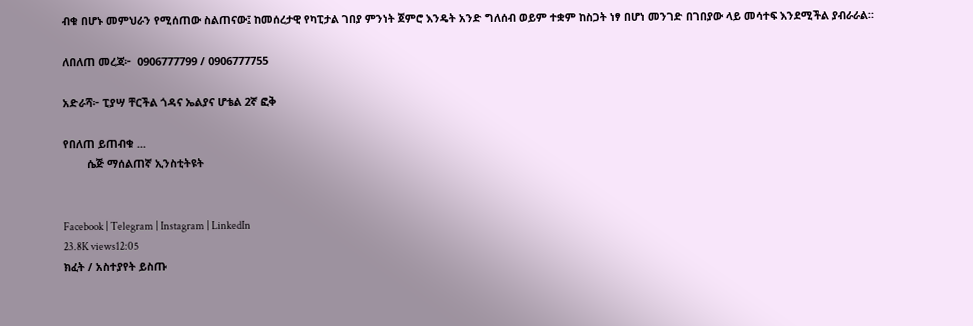ብቁ በሆኑ መምህራን የሚሰጠው ስልጠናው፤ ከመሰረታዊ የካፒታል ገበያ ምንነት ጀምሮ እንዴት አንድ ግለሰብ ወይም ተቋም ከስጋት ነፃ በሆነ መንገድ በገበያው ላይ መሳተፍ እንደሚችል ያብራራል።

ለበለጠ መረጃ፦  0906777799 / 0906777755

አድራሻ፦ ፒያሣ ቸርችል ጎዳና ኤልያና ሆቴል 2ኛ ፎቅ

የበለጠ ይጠብቁ ...
        ሴጅ ማሰልጠኛ ኢንስቲትዩት


Facebook | Telegram | Instagram | LinkedIn
23.8K views12:05
ክፈት / አስተያየት ይስጡ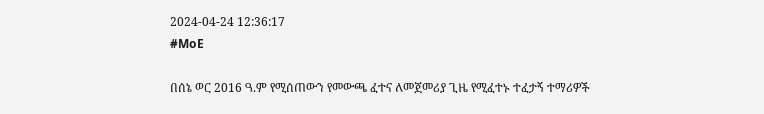2024-04-24 12:36:17
#MoE

በሰኔ ወር 2016 ዓ.ም የሚሰጠውን የመውጫ ፈተና ለመጀመሪያ ጊዜ የሚፈተኑ ተፈታኝ ተማሪዎች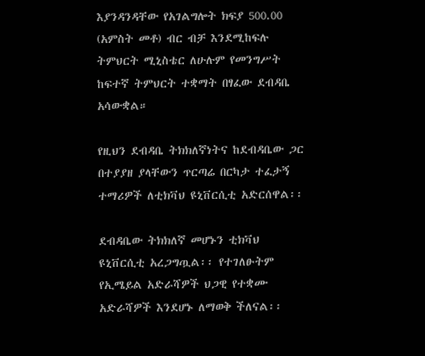እያንዳንዳቸው የአገልግሎት ክፍያ 500.00 (አምስት መቶ) ብር ብቻ እንደሚከፍሉ ትምህርት ሚኒስቴር ለሁሉም የመንግሥት ከፍተኛ ትምህርት ተቋማት በፃፈው ደብዳቤ አሳውቋል።

የዚህን ደብዳቤ ትክክለኛነትና ከደብዳቤው ጋር በተያያዘ ያላቸውን ጥርጣሬ በርካታ ተፈታኝ ተማሪዎች ለቲክቫህ ዩኒቨርሲቲ አድርሰዋል፡፡

ደብዳቤው ትክክለኛ መሆኑን ቲክቫህ ዩኒቨርሲቲ አረጋግጧል፡፡ የተገለፁትም የኢሜይል አድራሻዎች ህጋዊ የተቋሙ አድራሻዎች እንደሆኑ ለማወቅ ችለናል፡፡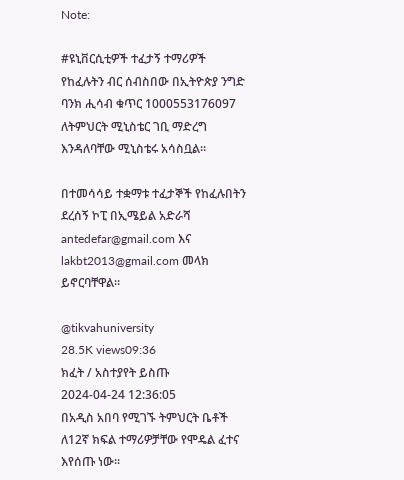Note:

#ዩኒቨርሲቲዎች ተፈታኝ ተማሪዎች የከፈሉትን ብር ሰብስበው በኢትዮጵያ ንግድ ባንክ ሒሳብ ቁጥር 1000553176097 ለትምህርት ሚኒስቴር ገቢ ማድረግ እንዳለባቸው ሚኒስቴሩ አሳስቧል፡፡

በተመሳሳይ ተቋማቱ ተፈታኞች የከፈሉበትን ደረሰኝ ኮፒ በኢሜይል አድራሻ antedefar@gmail.com እና lakbt2013@gmail.com መላክ ይኖርባቸዋል።

@tikvahuniversity
28.5K views09:36
ክፈት / አስተያየት ይስጡ
2024-04-24 12:36:05
በአዲስ አበባ የሚገኙ ትምህርት ቤቶች ለ12ኛ ክፍል ተማሪዎቻቸው የሞዴል ፈተና እየሰጡ ነው፡፡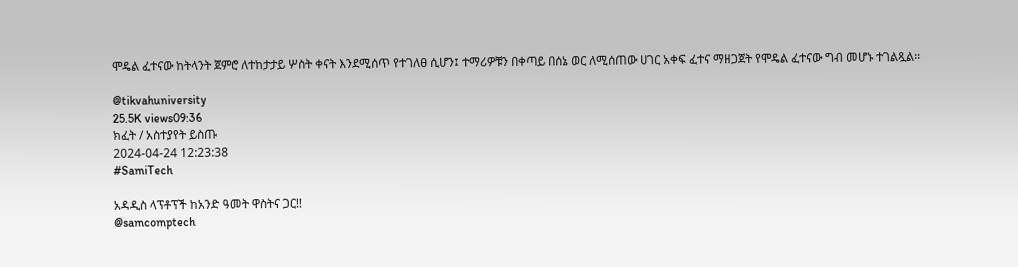ሞዴል ፈተናው ከትላንት ጀምሮ ለተከታታይ ሦስት ቀናት እንደሚሰጥ የተገለፀ ሲሆን፤ ተማሪዎቹን በቀጣይ በሰኔ ወር ለሚሰጠው ሀገር አቀፍ ፈተና ማዘጋጀት የሞዴል ፈተናው ግብ መሆኑ ተገልጿል፡፡

@tikvahuniversity
25.5K views09:36
ክፈት / አስተያየት ይስጡ
2024-04-24 12:23:38
#SamiTech

አዳዲስ ላፕቶፕች ከአንድ ዓመት ዋስትና ጋር!!
@samcomptech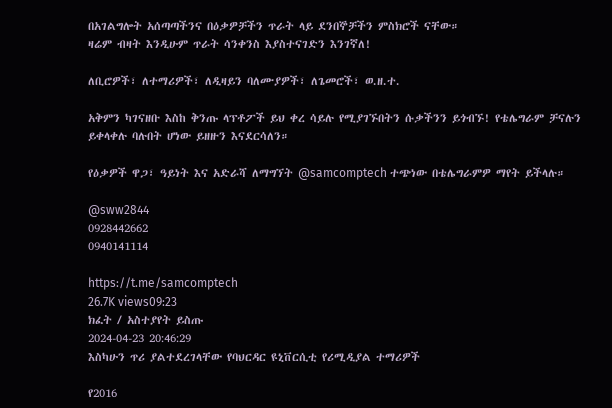በአገልግሎት አሰጣጣችንና በዕቃዎቻችን ጥራት ላይ ደንበኞቻችን ምስክሮች ናቸው።
ዛሬም ብዛት እንዲሁም ጥራት ሳንቀንስ እያስተናገድን እንገኛለ!

ለቢሮዎች፣ ለተማሪዎች፣ ለዲዛይን ባለሙያዎች፣ ለጌመሮች፣ ወ.ዘ.ተ.

አቅምን ካገናዘቡ እስከ ቅንጡ ላፕቶፖች ይህ ቀረ ሳይሉ የሚያገኙበትን ሱቃችንን ይጎብኙ! የቴሌግራም ቻናሉን ይቀላቀሉ ባሉበት ሆነው ይዘዙን እናደርሳለን።

የዕቃዎች ዋጋ፣ ዓይነት እና አድራሻ ለማግኘት @samcomptech ተጭነው በቴሌግራምዎ ማየት ይችላሉ።

@sww2844
0928442662
0940141114

https://t.me/samcomptech
26.7K views09:23
ክፈት / አስተያየት ይስጡ
2024-04-23 20:46:29
እስካሁን ጥሪ ያልተደረገላቸው የባህርዳር ዩኒቨርሲቲ የሪሚዲያል ተማሪዎች

የ2016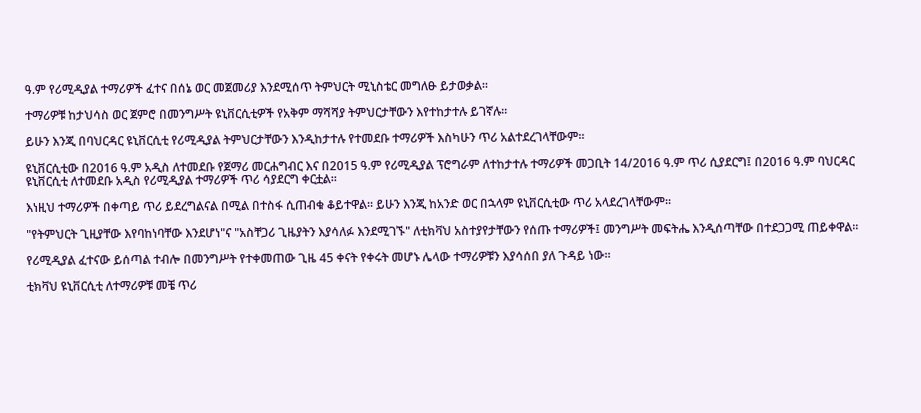ዓ.ም የሪሚዲያል ተማሪዎች ፈተና በሰኔ ወር መጀመሪያ እንደሚሰጥ ትምህርት ሚኒስቴር መግለፁ ይታወቃል።

ተማሪዎቹ ከታህሳስ ወር ጀምሮ በመንግሥት ዩኒቨርሲቲዎች የአቅም ማሻሻያ ትምህርታቸውን እየተከታተሉ ይገኛሉ፡፡

ይሁን እንጂ በባህርዳር ዩኒቨርሲቲ የሪሚዲያል ትምህርታቸውን እንዲከታተሉ የተመደቡ ተማሪዎች እስካሁን ጥሪ አልተደረገላቸውም።

ዩኒቨርሲቲው በ2016 ዓ.ም አዲስ ለተመደቡ የጀማሪ መርሐግብር እና በ2015 ዓ.ም የሪሚዲያል ፕሮግራም ለተከታተሉ ተማሪዎች መጋቢት 14/2016 ዓ.ም ጥሪ ሲያደርግ፤ በ2016 ዓ.ም ባህርዳር ዩኒቨርሲቲ ለተመደቡ አዲስ የሪሚዲያል ተማሪዎች ጥሪ ሳያደርግ ቀርቷል።

እነዚህ ተማሪዎች በቀጣይ ጥሪ ይደረግልናል በሚል በተስፋ ሲጠብቁ ቆይተዋል። ይሁን እንጂ ከአንድ ወር በኋላም ዩኒቨርሲቲው ጥሪ አላደረገላቸውም።

"የትምህርት ጊዚያቸው እየባከነባቸው እንደሆነ"ና "አስቸጋሪ ጊዜያትን እያሳለፉ እንደሚገኙ" ለቲክቫህ አስተያየታቸውን የሰጡ ተማሪዎች፤ መንግሥት መፍትሔ እንዲሰጣቸው በተደጋጋሚ ጠይቀዋል።

የሪሚዲያል ፈተናው ይሰጣል ተብሎ በመንግሥት የተቀመጠው ጊዜ 45 ቀናት የቀሩት መሆኑ ሌላው ተማሪዎቹን እያሳሰበ ያለ ጉዳይ ነው።

ቲክቫህ ዩኒቨርሲቲ ለተማሪዎቹ መቼ ጥሪ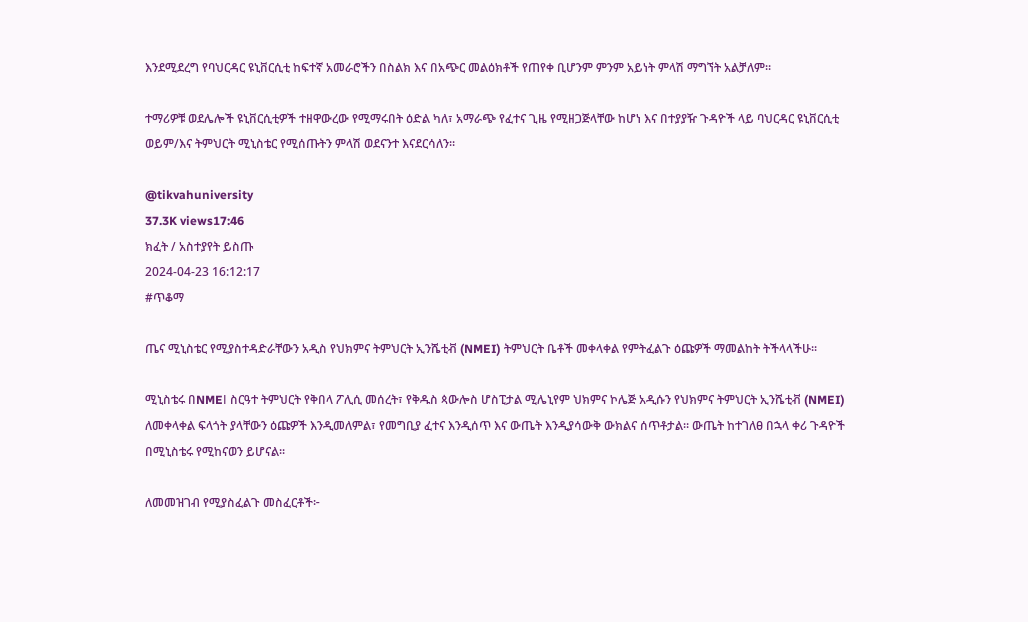እንደሚደረግ የባህርዳር ዩኒቨርሲቲ ከፍተኛ አመራሮችን በስልክ እና በአጭር መልዕክቶች የጠየቀ ቢሆንም ምንም አይነት ምላሽ ማግኘት አልቻለም።

ተማሪዎቹ ወደሌሎች ዩኒቨርሲቲዎች ተዘዋውረው የሚማሩበት ዕድል ካለ፣ አማራጭ የፈተና ጊዜ የሚዘጋጅላቸው ከሆነ እና በተያያዥ ጉዳዮች ላይ ባህርዳር ዩኒቨርሲቲ ወይም/እና ትምህርት ሚኒስቴር የሚሰጡትን ምላሽ ወደናንተ እናደርሳለን።

@tikvahuniversity
37.3K views17:46
ክፈት / አስተያየት ይስጡ
2024-04-23 16:12:17
#ጥቆማ

ጤና ሚኒስቴር የሚያስተዳድራቸውን አዲስ የህክምና ትምህርት ኢንሼቲቭ (NMEI) ትምህርት ቤቶች መቀላቀል የምትፈልጉ ዕጩዎች ማመልከት ትችላላችሁ፡፡

ሚኒስቴሩ በNMEΙ ስርዓተ ትምህርት የቅበላ ፖሊሲ መሰረት፣ የቅዱስ ጳውሎስ ሆስፒታል ሚሌኒየም ህክምና ኮሌጅ አዲሱን የህክምና ትምህርት ኢንሼቲቭ (NMEI) ለመቀላቀል ፍላጎት ያላቸውን ዕጩዎች እንዲመለምል፣ የመግቢያ ፈተና እንዲሰጥ እና ውጤት እንዲያሳውቅ ውክልና ሰጥቶታል። ውጤት ከተገለፀ በኋላ ቀሪ ጉዳዮች በሚኒስቴሩ የሚከናወን ይሆናል፡፡

ለመመዝገብ የሚያስፈልጉ መስፈርቶች፦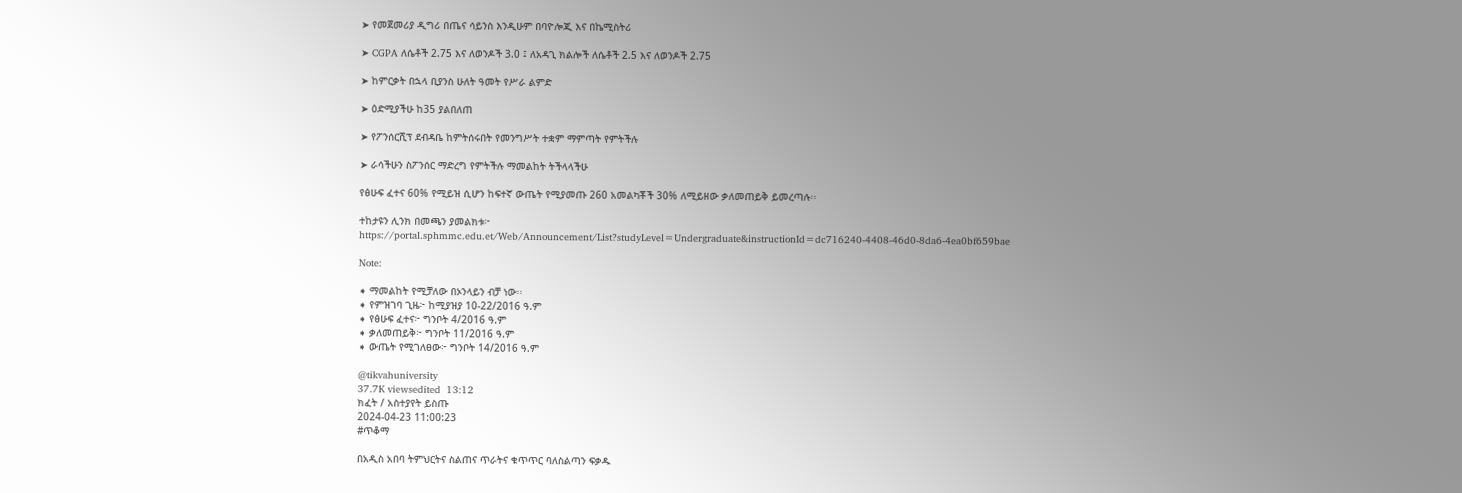➤ የመጀመሪያ ዲግሪ በጤና ሳይንስ እንዲሁም በባዮሎጂ እና በኬሚስትሪ

➤ CGPA ለሴቶች 2.75 እና ለወንዶች 3.0 ፤ ለአዳጊ ክልሎች ለሴቶች 2.5 እና ለወንዶች 2.75

➤ ከምርቃት በኋላ ቢያንስ ሁለት ዓመት የሥራ ልምድ

➤ ዕድሚያችሁ ከ35 ያልበለጠ

➤ የፖንሰርሺፕ ደብዳቤ ከምትሰሩበት የመንግሥት ተቋም ማምጣት የምትችሉ

➤ ራሳችሁን ስፖንሰር ማድረግ የምትችሉ ማመልከት ትችላላችሁ

የፅሁፍ ፈተና 60% የሚይዝ ሲሆን ከፍተኛ ውጤት የሚያመጡ 260 አመልካቾች 30% ለሚይዘው ቃለመጠይቅ ይመረጣሉ፡፡

ተከታዩን ሊንክ በመጫን ያመልክቱ፦
https://portal.sphmmc.edu.et/Web/Announcement/List?studyLevel=Undergraduate&instructionId=dc716240-4408-46d0-8da6-4ea0bf659bae

Note:

➧ ማመልከት የሚቻለው በኦንላይን ብቻ ነው፡፡
➧ የምዝገባ ጊዜ፦ ከሚያዝያ 10-22/2016 ዓ.ም
➧ የፅሁፍ ፈተና፦ ግንቦት 4/2016 ዓ.ም
➧ ቃለመጠይቅ፦ ግንቦት 11/2016 ዓ.ም
➧ ውጤት የሚገለፀው፦ ግንቦት 14/2016 ዓ.ም

@tikvahuniversity
37.7K viewsedited  13:12
ክፈት / አስተያየት ይስጡ
2024-04-23 11:00:23
#ጥቆማ

በአዲስ አበባ ትምህርትና ስልጠና ጥራትና ቁጥጥር ባለስልጣን ፍቃዱ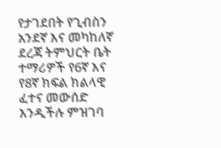የታገደበት የጊብስን አንደኛ እና መካከለኛ ደረጃ ትምህርት ቤት ተማሪዎች የ6ኛ እና የ8ኛ ክፍል ክልላዊ ፈተና መውሰድ እንዲችሉ ምዝገባ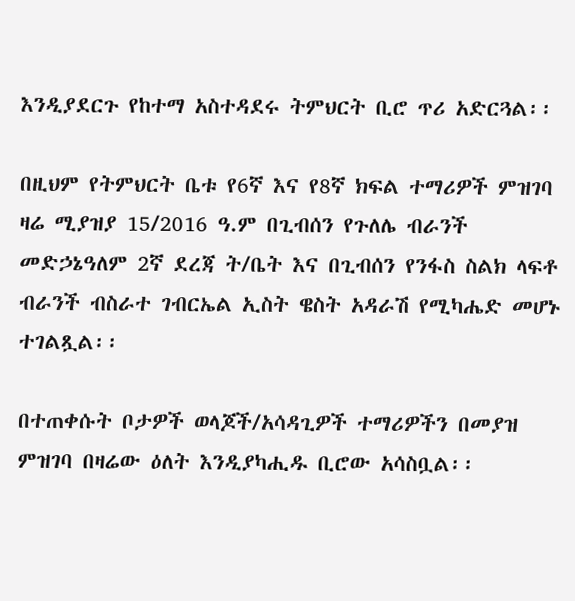እንዲያደርጉ የከተማ አስተዳደሩ ትምህርት ቢሮ ጥሪ አድርጓል፡፡

በዚህም የትምህርት ቤቱ የ6ኛ እና የ8ኛ ክፍል ተማሪዎች ምዝገባ ዛሬ ሚያዝያ 15/2016 ዓ.ም በጊብሰን የጉለሌ ብራንች መድኃኔዓለም 2ኛ ደረጃ ት/ቤት እና በጊብሰን የንፋስ ስልክ ላፍቶ ብራንች ብስራተ ገብርኤል ኢስት ዌስት አዳራሽ የሚካሔድ መሆኑ ተገልጿል፡፡

በተጠቀሱት ቦታዎች ወላጆች/አሳዳጊዎች ተማሪዎችን በመያዝ ምዝገባ በዛሬው ዕለት እንዲያካሒዱ ቢሮው አሳስቧል፡፡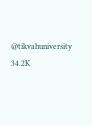@tikvahuniversity
34.2K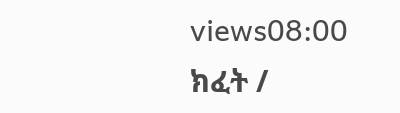views08:00
ክፈት /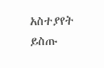አስተያየት ይስጡ